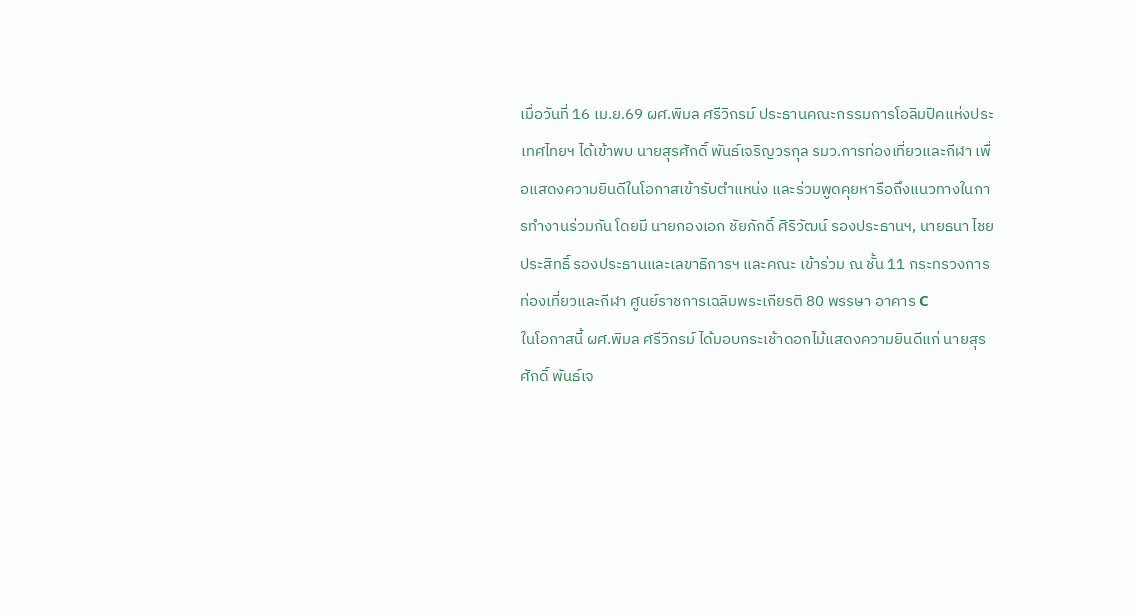เมื่อวันที่ 16 เม.ย.69 ผศ.พิมล ศรีวิกรม์ ประธานคณะกรรมการโอลิมปิคแห่งประเทศไทยฯ ได้เข้าพบ นายสุรศักดิ์ พันธ์เจริญวรกุล รมว.การท่องเที่ยวและกีฬา เพื่อแสดงความยินดีในโอกาสเข้ารับตำแหน่ง และร่วมพูดคุยหารือถึงแนวทางในการทำงานร่วมกัน โดยมี นายกองเอก ชัยภักดิ์ ศิริวัฒน์ รองประธานฯ, นายธนา ไชยประสิทธิ์ รองประธานและเลขาธิการฯ และคณะ เข้าร่วม ณ ชั้น 11 กระทรวงการท่องเที่ยวและกีฬา ศูนย์ราชการเฉลิมพระเกียรติ 80 พรรษา อาคาร C
ในโอกาสนี้ ผศ.พิมล ศรีวิกรม์ ได้มอบกระเช้าดอกไม้แสดงความยินดีแก่ นายสุรศักดิ์ พันธ์เจ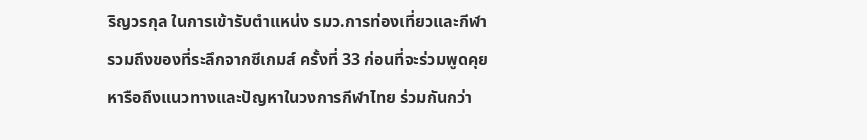ริญวรกุล ในการเข้ารับตำแหน่ง รมว.การท่องเที่ยวและกีฬา รวมถึงของที่ระลึกจากซีเกมส์ ครั้งที่ 33 ก่อนที่จะร่วมพูดคุยหารือถึงแนวทางและปัญหาในวงการกีฬาไทย ร่วมกันกว่า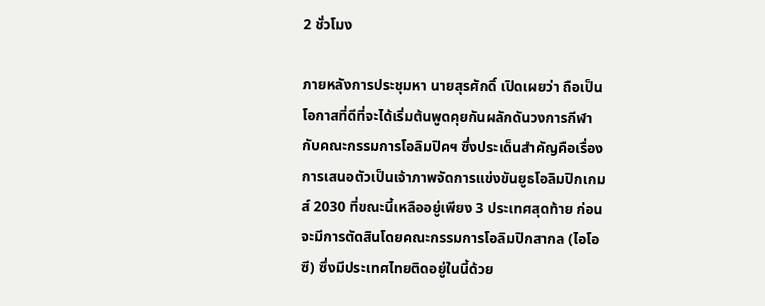2 ชั่วโมง

ภายหลังการประชุมหา นายสุรศักดิ์ เปิดเผยว่า ถือเป็นโอกาสที่ดีที่จะได้เริ่มต้นพูดคุยกันผลักดันวงการกีฬากับคณะกรรมการโอลิมปิคฯ ซึ่งประเด็นสำคัญคือเรื่องการเสนอตัวเป็นเจ้าภาพจัดการแข่งขันยูธโอลิมปิกเกมส์ 2030 ที่ขณะนี้เหลืออยู่เพียง 3 ประเทศสุดท้าย ก่อนจะมีการตัดสินโดยคณะกรรมการโอลิมปิกสากล (ไอโอซี) ซึ่งมีประเทศไทยติดอยู่ในนี้ด้วย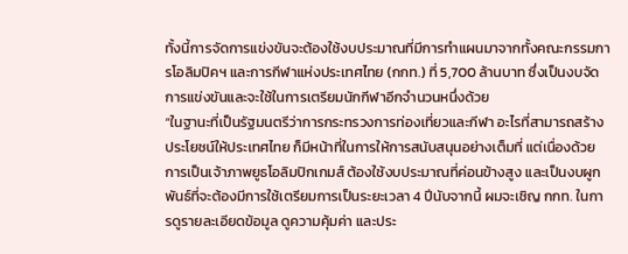ทั้งนี้การจัดการแข่งขันจะต้องใช้งบประมาณที่มีการทำแผนมาจากทั้งคณะกรรมการโอลิมปิคฯ และการกีฬาแห่งประเทศไทย (กกท.) ที่ 5,700 ล้านบาท ซึ่งเป็นงบจัดการแข่งขันและจะใช้ในการเตรียมนักกีฬาอีกจำนวนหนึ่งด้วย
“ในฐานะที่เป็นรัฐมนตรีว่าการกระทรวงการท่องเที่ยวและกีฬา อะไรที่สามารถสร้างประโยชน์ให้ประเทศไทย ก็มีหน้าที่ในการให้การสนับสนุนอย่างเต็มที่ แต่เนื่องด้วยการเป็นเจ้าภาพยูธโอลิมปิกเกมส์ ต้องใช้งบประมาณที่ค่อนข้างสูง และเป็นงบผูกพันธ์ที่จะต้องมีการใช้เตรียมการเป็นระยะเวลา 4 ปีนับจากนี้ ผมจะเชิญ กกท. ในการดูรายละเอียดข้อมูล ดูความคุ้มค่า และประ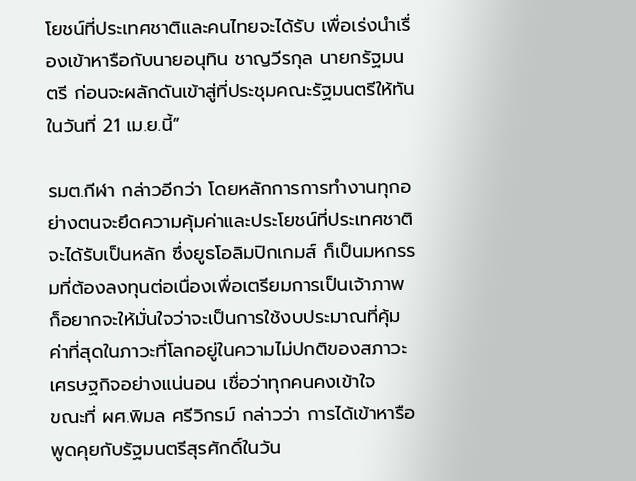โยชน์ที่ประเทศชาติและคนไทยจะได้รับ เพื่อเร่งนำเรื่องเข้าหารือกับนายอนุทิน ชาญวีรกุล นายกรัฐมนตรี ก่อนจะผลักดันเข้าสู่ที่ประชุมคณะรัฐมนตรีให้ทันในวันที่ 21 เม.ย.นี้”

รมต.กีฬา กล่าวอีกว่า โดยหลักการการทำงานทุกอย่างตนจะยึดความคุ้มค่าและประโยชน์ที่ประเทศชาติจะได้รับเป็นหลัก ซึ่งยูธโอลิมปิกเกมส์ ก็เป็นมหกรรมที่ต้องลงทุนต่อเนื่องเพื่อเตรียมการเป็นเจ้าภาพ ก็อยากจะให้มั่นใจว่าจะเป็นการใช้งบประมาณที่คุ้มค่าที่สุดในภาวะที่โลกอยู่ในความไม่ปกติของสภาวะเศรษฐกิจอย่างแน่นอน เชื่อว่าทุกคนคงเข้าใจ
ขณะที่ ผศ.พิมล ศรีวิกรม์ กล่าวว่า การได้เข้าหารือพูดคุยกับรัฐมนตรีสุรศักดิ์ในวัน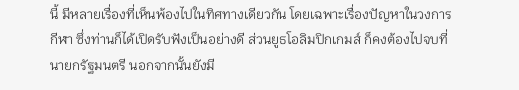นี้ มีหลายเรื่องที่เห็นพ้องไปในทิศทางเดียวกัน โดยเฉพาะเรื่องปัญหาในวงการกีฬา ซึ่งท่านก็ได้เปิดรับฟังเป็นอย่างดี ส่วนยูธโอลิมปิกเกมส์ ก็คงต้องไปจบที่นายกรัฐมนตรี นอกจากนั้นยังมี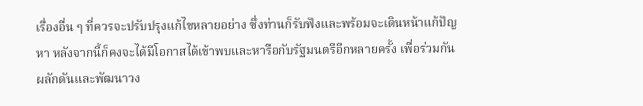เรื่องอื่น ๆ ที่ควรจะปรับปรุงแก้ไขหลายอย่าง ซึ่งท่านก็รับฟังและพร้อมจะเดินหน้าแก้ปัญหา หลังจากนี้ก็คงจะได้มีโอกาสได้เข้าพบและหารือกับรัฐมนตรีอีกหลายครั้ง เพื่อร่วมกันผลักดันและพัฒนาวง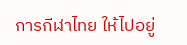การกีฬาไทย ให้ไปอยู่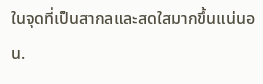ในจุดที่เป็นสากลและสดใสมากขึ้นแน่นอน.